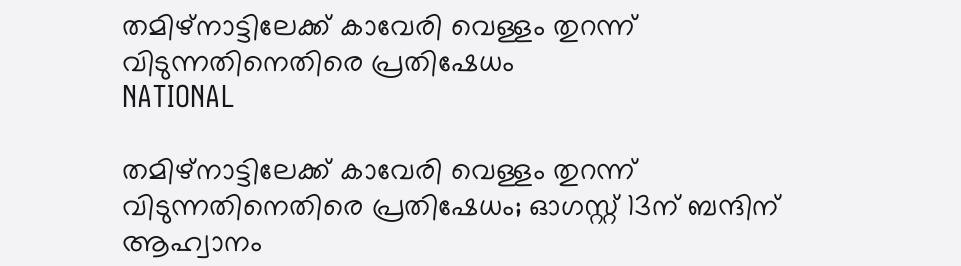തമിഴ്നാട്ടിലേക്ക് കാവേരി വെള്ളം തുറന്ന് വിടുന്നതിനെതിരെ പ്രതിഷേധം
NATIONAL

തമിഴ്നാട്ടിലേക്ക് കാവേരി വെള്ളം തുറന്ന് വിടുന്നതിനെതിരെ പ്രതിഷേധം; ഓഗസ്റ്റ് 13ന് ബന്ദിന് ആഹ്വാനം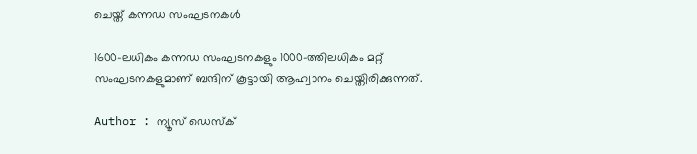ചെയ്ത് കന്നഡ സംഘടനകൾ

1600-ലധികം കന്നഡ സംഘടനകളും 1000-ത്തിലധികം മറ്റ് സംഘടനകളുമാണ് ബന്ദിന് കൂട്ടായി ആഹ്വാനം ചെയ്തിരിക്കുന്നത്.

Author : ന്യൂസ് ഡെസ്ക്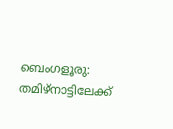ബെംഗളൂരു: തമിഴ്നാട്ടിലേക്ക്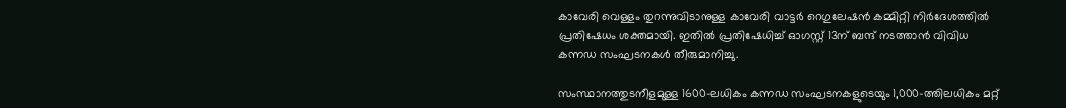കാവേരി വെള്ളം തുറന്നുവിടാനുള്ള കാവേരി വാട്ടര്‍ റെഗുലേഷന്‍ കമ്മിറ്റി നിര്‍ദേശത്തില്‍ പ്രതിഷേധം ശക്തമായി. ഇതിൽ പ്രതിഷേധിച്ച് ഓഗസ്റ്റ് 13ന് ബന്ദ് നടത്താന്‍ വിവിധ കന്നഡ സംഘടനകൾ തീരുമാനിച്ചു.

സംസ്ഥാനത്തുടനീളമുള്ള 1600-ലധികം കന്നഡ സംഘടനകളുടെയും 1,000-ത്തിലധികം മറ്റ്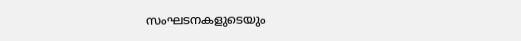സംഘടനകളുടെയും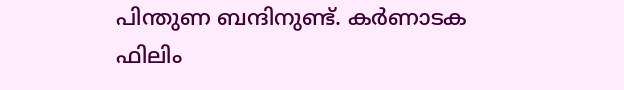പിന്തുണ ബന്ദിനുണ്ട്. കര്‍ണാടക ഫിലിം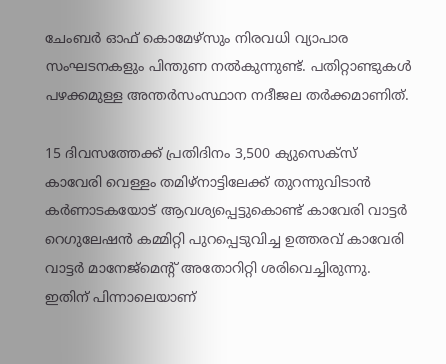ചേംബര്‍ ഓഫ് കൊമേഴ്സും നിരവധി വ്യാപാര സംഘടനകളും പിന്തുണ നൽകുന്നുണ്ട്. പതിറ്റാണ്ടുകള്‍ പഴക്കമുള്ള അന്തര്‍സംസ്ഥാന നദീജല തര്‍ക്കമാണിത്.

15 ദിവസത്തേക്ക് പ്രതിദിനം 3,500 ക്യുസെക്‌സ് കാവേരി വെള്ളം തമിഴ്നാട്ടിലേക്ക് തുറന്നുവിടാന്‍ കര്‍ണാടകയോട് ആവശ്യപ്പെട്ടുകൊണ്ട് കാവേരി വാട്ടര്‍ റെഗുലേഷന്‍ കമ്മിറ്റി പുറപ്പെടുവിച്ച ഉത്തരവ് കാവേരി വാട്ടര്‍ മാനേജ്മെൻ്റ് അതോറിറ്റി ശരിവെച്ചിരുന്നു. ഇതിന് പിന്നാലെയാണ്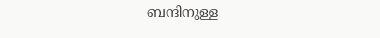ബന്ദിനുള്ള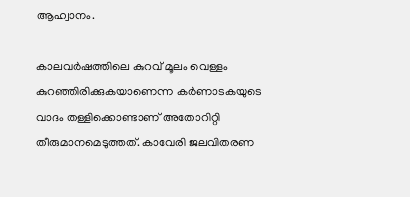ആഹ്വാനം.

കാലവര്‍ഷത്തിലെ കുറവ് മൂലം വെള്ളം കുറഞ്ഞിരിക്കുകയാണെന്ന കര്‍ണാടകയുടെ വാദം തള്ളിക്കൊണ്ടാണ് അതോറിറ്റി തീരുമാനമെടുത്തത്. കാവേരി ജലവിതരണ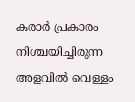കരാര്‍ പ്രകാരം നിശ്ചയിച്ചിരുന്ന അളവില്‍ വെള്ളം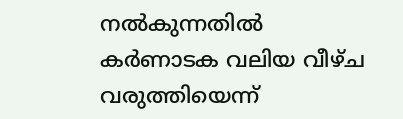നല്‍കുന്നതില്‍ കര്‍ണാടക വലിയ വീഴ്ച വരുത്തിയെന്ന്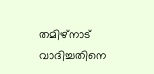തമിഴ്നാട് വാദിച്ചതിനെ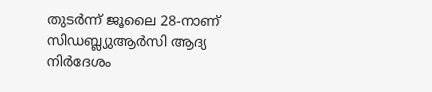തുടര്‍ന്ന് ജൂലൈ 28-നാണ് സിഡബ്ല്യുആര്‍സി ആദ്യ നിര്‍ദേശം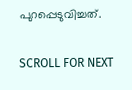പുറപ്പെടുവിച്ചത്.

SCROLL FOR NEXT